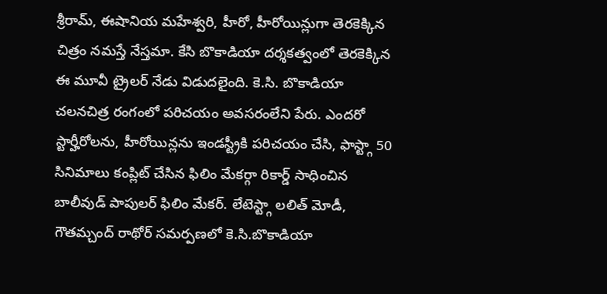శ్రీరామ్, ఈషానియ మహేశ్వరి, హీరో, హీరోయిన్లుగా తెరకెక్కిన చిత్రం నమస్తే నేస్తమా. కేసి బొకాడియా దర్శకత్వంలో తెరకెక్కిన ఈ మూవీ ట్రైలర్ నేడు విడుదలైంది. కె.సి. బొకాడియా చలనచిత్ర రంగంలో పరిచయం అవసరంలేని పేరు. ఎందరో స్టార్హీరోలను, హీరోయిన్లను ఇండస్ట్రీకి పరిచయం చేసి, ఫాస్ట్గా 50 సినిమాలు కంప్లిట్ చేసిన ఫిలిం మేకర్గా రికార్డ్ సాధించిన బాలీవుడ్ పాపులర్ ఫిలిం మేకర్. లేటెస్ట్గా లలిత్ మోడీ, గౌతమ్చంద్ రాథోర్ సమర్పణలో కె.సి.బొకాడియా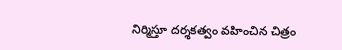నిర్మిస్తూ దర్శకత్వం వహించిన చిత్రం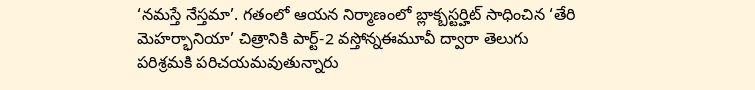‘నమస్తే నేస్తమా’. గతంలో ఆయన నిర్మాణంలో బ్లాక్బస్టర్హిట్ సాధించిన ‘తేరి మెహర్భానియా’ చిత్రానికి పార్ట్-2 వస్తోన్నఈమూవీ ద్వారా తెలుగు పరిశ్రమకి పరిచయమవుతున్నారు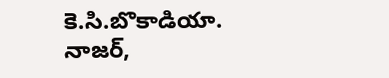కె.సి.బొకాడియా.
నాజర్,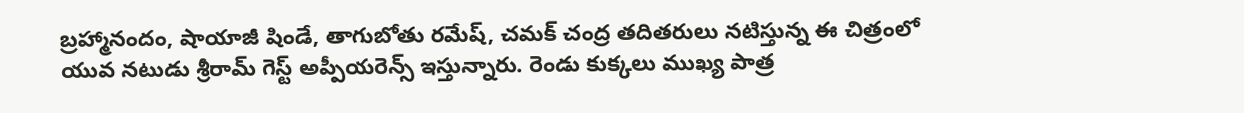బ్రహ్మానందం, షాయాజీ షిండే, తాగుబోతు రమేష్, చమక్ చంద్ర తదితరులు నటిస్తున్న ఈ చిత్రంలో యువ నటుడు శ్రీరామ్ గెస్ట్ అప్పీయరెన్స్ ఇస్తున్నారు. రెండు కుక్కలు ముఖ్య పాత్ర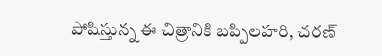పోషిస్తున్న ఈ చిత్రానికి బప్పిలహరి, చరణ్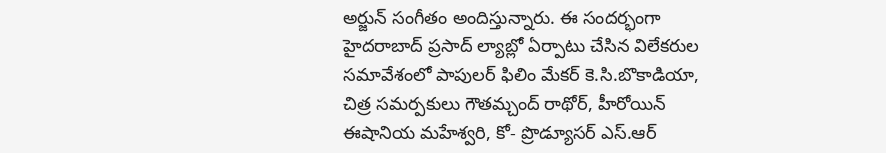అర్జున్ సంగీతం అందిస్తున్నారు. ఈ సందర్భంగా హైదరాబాద్ ప్రసాద్ ల్యాబ్లో ఏర్పాటు చేసిన విలేకరుల సమావేశంలో పాపులర్ ఫిలిం మేకర్ కె.సి.బొకాడియా, చిత్ర సమర్పకులు గౌతమ్చంద్ రాథోర్, హీరోయిన్ ఈషానియ మహేశ్వరి, కో- ప్రొడ్యూసర్ ఎస్.ఆర్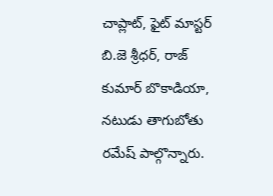చాప్లాట్, ఫైట్ మాస్టర్ బి.జె శ్రీధర్, రాజ్ కుమార్ బొకాడియా, నటుడు తాగుబోతు రమేష్ పాల్గొన్నారు.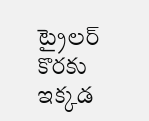ట్రైలర్ కొరకు ఇక్కడ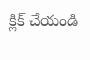క్లిక్ చేయండి